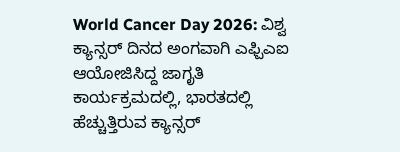World Cancer Day 2026: ವಿಶ್ವ ಕ್ಯಾನ್ಸರ್ ದಿನದ ಅಂಗವಾಗಿ ಎಫ್ಪಿಎಐ ಆಯೋಜಿಸಿದ್ದ ಜಾಗೃತಿ ಕಾರ್ಯಕ್ರಮದಲ್ಲಿ, ಭಾರತದಲ್ಲಿ ಹೆಚ್ಚುತ್ತಿರುವ ಕ್ಯಾನ್ಸರ್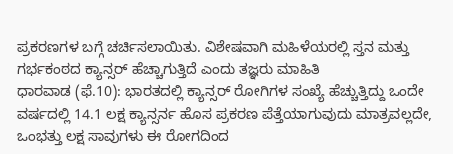ಪ್ರಕರಣಗಳ ಬಗ್ಗೆ ಚರ್ಚಿಸಲಾಯಿತು. ವಿಶೇಷವಾಗಿ ಮಹಿಳೆಯರಲ್ಲಿ ಸ್ತನ ಮತ್ತು ಗರ್ಭಕಂಠದ ಕ್ಯಾನ್ಸರ್ ಹೆಚ್ಚಾಗುತ್ತಿದೆ ಎಂದು ತಜ್ಞರು ಮಾಹಿತಿ
ಧಾರವಾಡ (ಫೆ.10): ಭಾರತದಲ್ಲಿ ಕ್ಯಾನ್ಸರ್ ರೋಗಿಗಳ ಸಂಖ್ಯೆ ಹೆಚ್ಚುತ್ತಿದ್ದು ಒಂದೇ ವರ್ಷದಲ್ಲಿ 14.1 ಲಕ್ಷ ಕ್ಯಾನ್ಸರ್ನ ಹೊಸ ಪ್ರಕರಣ ಪೆತ್ತೆಯಾಗುವುದು ಮಾತ್ರವಲ್ಲದೇ, ಒಂಭತ್ತು ಲಕ್ಷ ಸಾವುಗಳು ಈ ರೋಗದಿಂದ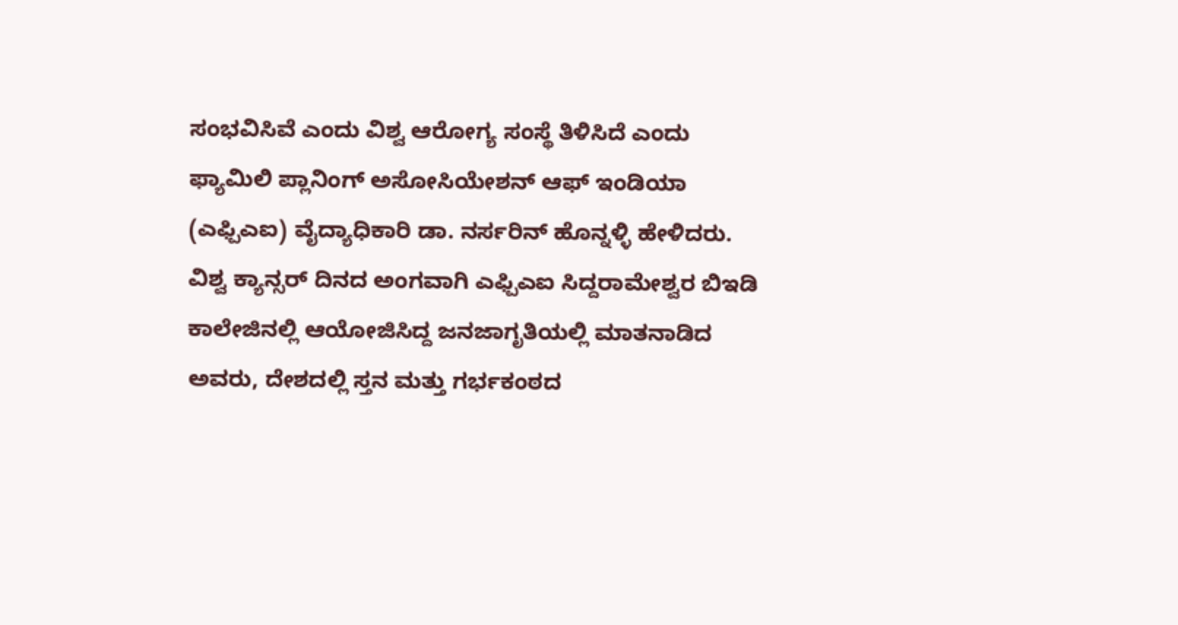ಸಂಭವಿಸಿವೆ ಎಂದು ವಿಶ್ವ ಆರೋಗ್ಯ ಸಂಸ್ಥೆ ತಿಳಿಸಿದೆ ಎಂದು ಫ್ಯಾಮಿಲಿ ಪ್ಲಾನಿಂಗ್ ಅಸೋಸಿಯೇಶನ್ ಆಫ್ ಇಂಡಿಯಾ (ಎಫ್ಪಿಎಐ) ವೈದ್ಯಾಧಿಕಾರಿ ಡಾ. ನರ್ಸರಿನ್ ಹೊನ್ನಳ್ಳಿ ಹೇಳಿದರು.
ವಿಶ್ವ ಕ್ಯಾನ್ಸರ್ ದಿನದ ಅಂಗವಾಗಿ ಎಫ್ಪಿಎಐ ಸಿದ್ದರಾಮೇಶ್ವರ ಬಿಇಡಿ ಕಾಲೇಜಿನಲ್ಲಿ ಆಯೋಜಿಸಿದ್ದ ಜನಜಾಗೃತಿಯಲ್ಲಿ ಮಾತನಾಡಿದ ಅವರು, ದೇಶದಲ್ಲಿ ಸ್ತನ ಮತ್ತು ಗರ್ಭಕಂಠದ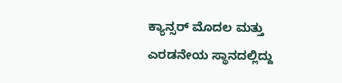ಕ್ಯಾನ್ಸರ್ ಮೊದಲ ಮತ್ತು ಎರಡನೇಯ ಸ್ಥಾನದಲ್ಲಿದ್ದು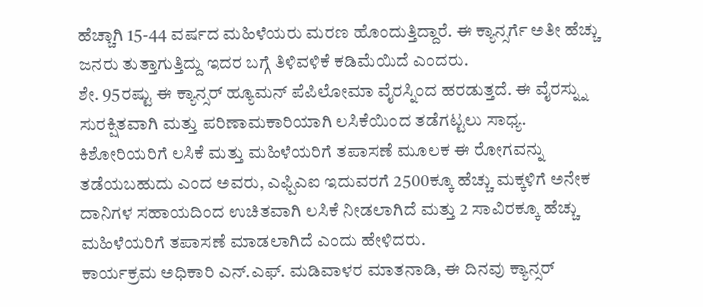ಹೆಚ್ಚಾಗಿ 15-44 ವರ್ಷದ ಮಹಿಳೆಯರು ಮರಣ ಹೊಂದುತ್ತಿದ್ದಾರೆ. ಈ ಕ್ಯಾನ್ಸರ್ಗೆ ಅತೀ ಹೆಚ್ಚು ಜನರು ತುತ್ತಾಗುತ್ತಿದ್ದು ಇದರ ಬಗ್ಗೆ ತಿಳಿವಳಿಕೆ ಕಡಿಮೆಯಿದೆ ಎಂದರು.
ಶೇ. 95ರಷ್ಟು ಈ ಕ್ಯಾನ್ಸರ್ ಹ್ಯೂಮನ್ ಪೆಪಿಲೋಮಾ ವೈರಸ್ನಿಂದ ಹರಡುತ್ತದೆ. ಈ ವೈರಸ್ನ್ನು ಸುರಕ್ಷಿತವಾಗಿ ಮತ್ತು ಪರಿಣಾಮಕಾರಿಯಾಗಿ ಲಸಿಕೆಯಿಂದ ತಡೆಗಟ್ಟಲು ಸಾಧ್ಯ. ಕಿಶೋರಿಯರಿಗೆ ಲಸಿಕೆ ಮತ್ತು ಮಹಿಳೆಯರಿಗೆ ತಪಾಸಣೆ ಮೂಲಕ ಈ ರೋಗವನ್ನು ತಡೆಯಬಹುದು ಎಂದ ಅವರು, ಎಫ್ಪಿಎಐ ಇದುವರಗೆ 2500ಕ್ಕೂ ಹೆಚ್ಚು ಮಕ್ಕಳಿಗೆ ಅನೇಕ ದಾನಿಗಳ ಸಹಾಯದಿಂದ ಉಚಿತವಾಗಿ ಲಸಿಕೆ ನೀಡಲಾಗಿದೆ ಮತ್ತು 2 ಸಾವಿರಕ್ಕೂ ಹೆಚ್ಚು ಮಹಿಳೆಯರಿಗೆ ತಪಾಸಣೆ ಮಾಡಲಾಗಿದೆ ಎಂದು ಹೇಳಿದರು.
ಕಾರ್ಯಕ್ರಮ ಅಧಿಕಾರಿ ಎನ್.ಎಫ್. ಮಡಿವಾಳರ ಮಾತನಾಡಿ, ಈ ದಿನವು ಕ್ಯಾನ್ಸರ್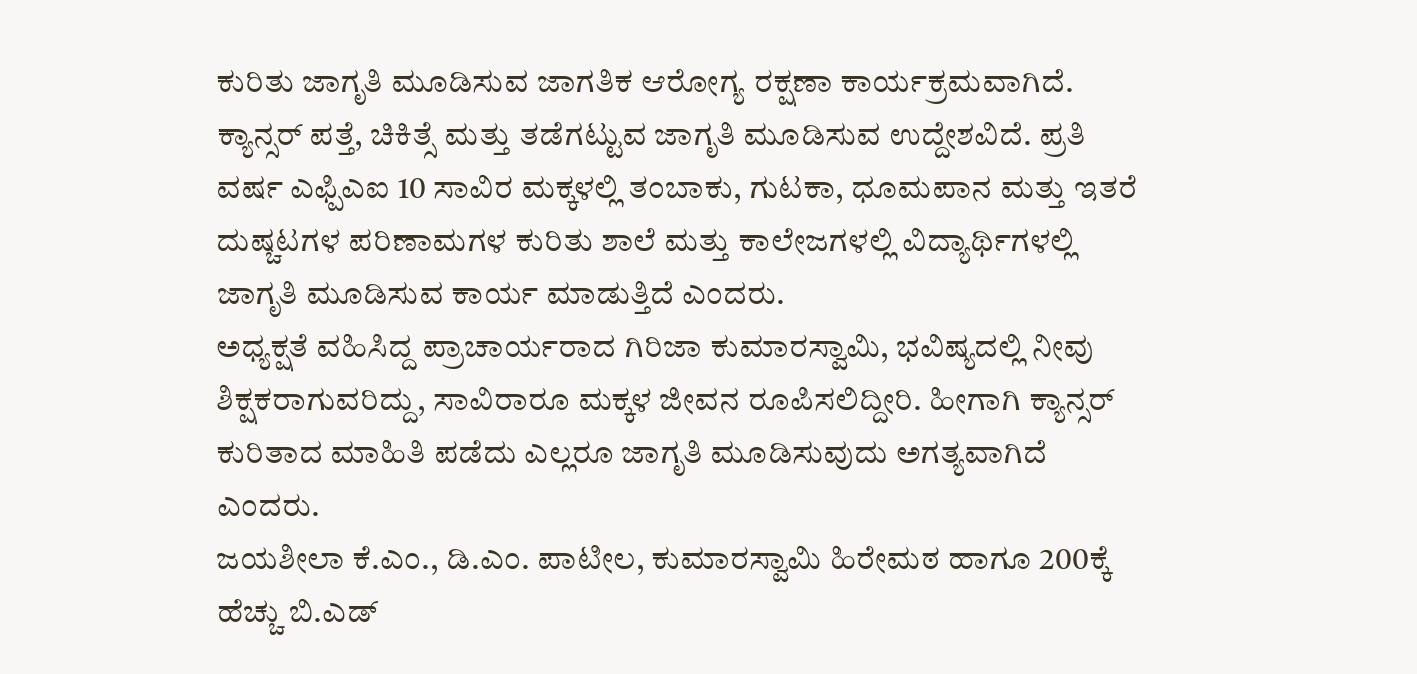ಕುರಿತು ಜಾಗೃತಿ ಮೂಡಿಸುವ ಜಾಗತಿಕ ಆರೋಗ್ಯ ರಕ್ಷಣಾ ಕಾರ್ಯಕ್ರಮವಾಗಿದೆ. ಕ್ಯಾನ್ಸರ್ ಪತ್ತೆ, ಚಿಕಿತ್ಸೆ ಮತ್ತು ತಡೆಗಟ್ಟುವ ಜಾಗೃತಿ ಮೂಡಿಸುವ ಉದ್ದೇಶವಿದೆ. ಪ್ರತಿ ವರ್ಷ ಎಫ್ಪಿಎಐ 10 ಸಾವಿರ ಮಕ್ಕಳಲ್ಲಿ ತಂಬಾಕು, ಗುಟಕಾ, ಧೂಮಪಾನ ಮತ್ತು ಇತರೆ ದುಷ್ಚಟಗಳ ಪರಿಣಾಮಗಳ ಕುರಿತು ಶಾಲೆ ಮತ್ತು ಕಾಲೇಜಗಳಲ್ಲಿ ವಿದ್ಯಾರ್ಥಿಗಳಲ್ಲಿ ಜಾಗೃತಿ ಮೂಡಿಸುವ ಕಾರ್ಯ ಮಾಡುತ್ತಿದೆ ಎಂದರು.
ಅಧ್ಯಕ್ಷತೆ ವಹಿಸಿದ್ದ ಪ್ರಾಚಾರ್ಯರಾದ ಗಿರಿಜಾ ಕುಮಾರಸ್ವಾಮಿ, ಭವಿಷ್ಯದಲ್ಲಿ ನೀವು ಶಿಕ್ಷಕರಾಗುವರಿದ್ದು, ಸಾವಿರಾರೂ ಮಕ್ಕಳ ಜೀವನ ರೂಪಿಸಲಿದ್ದೀರಿ. ಹೀಗಾಗಿ ಕ್ಯಾನ್ಸರ್ ಕುರಿತಾದ ಮಾಹಿತಿ ಪಡೆದು ಎಲ್ಲರೂ ಜಾಗೃತಿ ಮೂಡಿಸುವುದು ಅಗತ್ಯವಾಗಿದೆ ಎಂದರು.
ಜಯಶೀಲಾ ಕೆ.ಎಂ., ಡಿ.ಎಂ. ಪಾಟೀಲ, ಕುಮಾರಸ್ವಾಮಿ ಹಿರೇಮಠ ಹಾಗೂ 200ಕ್ಕೆ ಹೆಚ್ಚು ಬಿ.ಎಡ್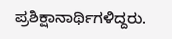ಪ್ರಶಿಕ್ಷಾನಾರ್ಥಿಗಳಿದ್ದರು.